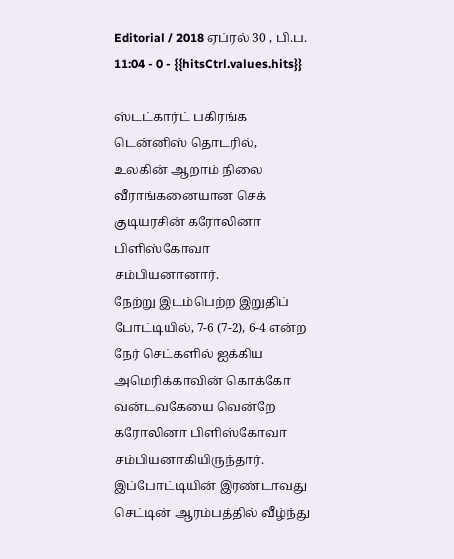Editorial / 2018 ஏப்ரல் 30 , பி.ப. 11:04 - 0 - {{hitsCtrl.values.hits}}

ஸ்டட்கார்ட் பகிரங்க டென்னிஸ் தொடரில், உலகின் ஆறாம் நிலை வீராங்கனையான செக் குடியரசின் கரோலினா பிளிஸ்கோவா சம்பியனானார்.
நேற்று இடம்பெற்ற இறுதிப் போட்டியில், 7-6 (7-2), 6-4 என்ற நேர் செட்களில் ஐக்கிய அமெரிக்காவின் கொக்கோ வன்டவகேயை வென்றே கரோலினா பிளிஸ்கோவா சம்பியனாகியிருந்தார்.
இப்போட்டியின் இரண்டாவது செட்டின் ஆரம்பத்தில் வீழ்ந்து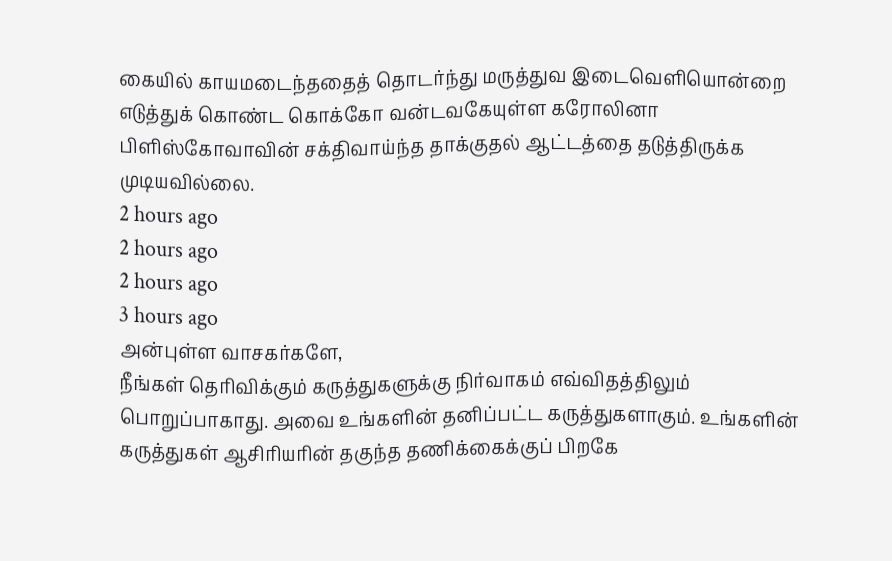கையில் காயமடைந்ததைத் தொடர்ந்து மருத்துவ இடைவெளியொன்றை எடுத்துக் கொண்ட கொக்கோ வன்டவகேயுள்ள கரோலினா பிளிஸ்கோவாவின் சக்திவாய்ந்த தாக்குதல் ஆட்டத்தை தடுத்திருக்க முடியவில்லை.
2 hours ago
2 hours ago
2 hours ago
3 hours ago
அன்புள்ள வாசகர்களே,
நீங்கள் தெரிவிக்கும் கருத்துகளுக்கு நிர்வாகம் எவ்விதத்திலும் பொறுப்பாகாது. அவை உங்களின் தனிப்பட்ட கருத்துகளாகும். உங்களின் கருத்துகள் ஆசிரியரின் தகுந்த தணிக்கைக்குப் பிறகே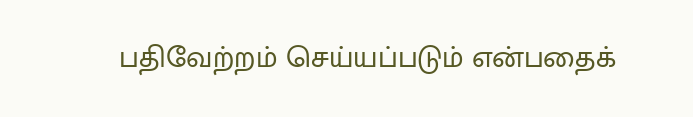பதிவேற்றம் செய்யப்படும் என்பதைக்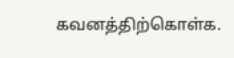கவனத்திற்கொள்க.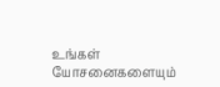உங்கள் யோசனைகளையும்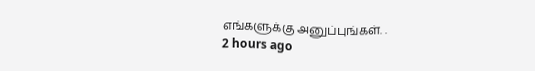எங்களுக்கு அனுப்புங்கள். .
2 hours ago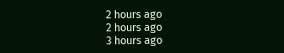2 hours ago
2 hours ago
3 hours ago